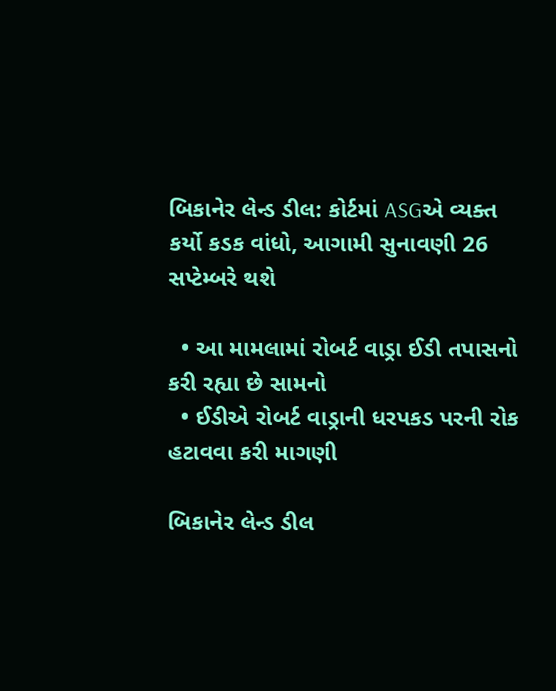બિકાનેર લેન્ડ ડીલ: કોર્ટમાં ASGએ વ્યક્ત કર્યો કડક વાંધો, આગામી સુનાવણી 26 સપ્ટેમ્બરે થશે

  • આ મામલામાં રોબર્ટ વાડ્રા ઈડી તપાસનો કરી રહ્યા છે સામનો
  • ઈડીએ રોબર્ટ વાડ્રાની ધરપકડ પરની રોક હટાવવા કરી માગણી

બિકાનેર લેન્ડ ડીલ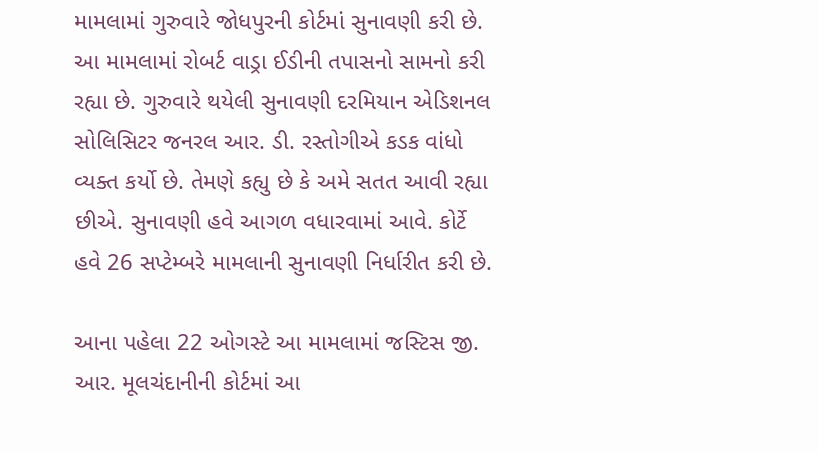મામલામાં ગુરુવારે જોધપુરની કોર્ટમાં સુનાવણી કરી છે. આ મામલામાં રોબર્ટ વાડ્રા ઈડીની તપાસનો સામનો કરી રહ્યા છે. ગુરુવારે થયેલી સુનાવણી દરમિયાન એડિશનલ સોલિસિટર જનરલ આર. ડી. રસ્તોગીએ કડક વાંધો વ્યક્ત કર્યો છે. તેમણે કહ્યુ છે કે અમે સતત આવી રહ્યા છીએ. સુનાવણી હવે આગળ વધારવામાં આવે. કોર્ટે હવે 26 સપ્ટેમ્બરે મામલાની સુનાવણી નિર્ધારીત કરી છે.

આના પહેલા 22 ઓગસ્ટે આ મામલામાં જસ્ટિસ જી. આર. મૂલચંદાનીની કોર્ટમાં આ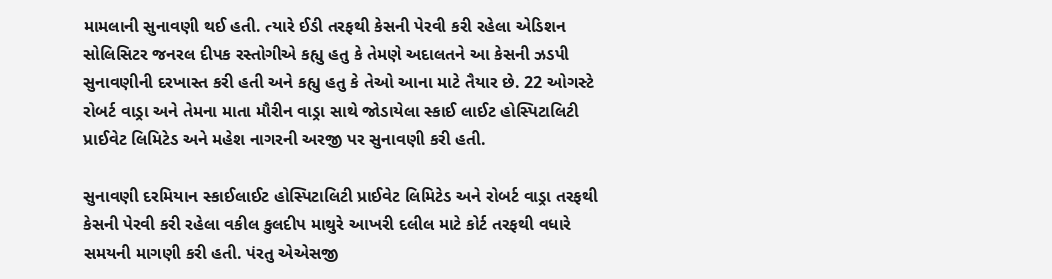મામલાની સુનાવણી થઈ હતી. ત્યારે ઈડી તરફથી કેસની પેરવી કરી રહેલા એડિશન સોલિસિટર જનરલ દીપક રસ્તોગીએ કહ્યુ હતુ કે તેમણે અદાલતને આ કેસની ઝડપી સુનાવણીની દરખાસ્ત કરી હતી અને કહ્યુ હતુ કે તેઓ આના માટે તૈયાર છે. 22 ઓગસ્ટે રોબર્ટ વાડ્રા અને તેમના માતા મૌરીન વાડ્રા સાથે જોડાયેલા સ્કાઈ લાઈટ હોસ્પિટાલિટી પ્રાઈવેટ લિમિટેડ અને મહેશ નાગરની અરજી પર સુનાવણી કરી હતી.

સુનાવણી દરમિયાન સ્કાઈલાઈટ હોસ્પિટાલિટી પ્રાઈવેટ લિમિટેડ અને રોબર્ટ વાડ્રા તરફથી કેસની પેરવી કરી રહેલા વકીલ કુલદીપ માથુરે આખરી દલીલ માટે કોર્ટ તરફથી વધારે સમયની માગણી કરી હતી. પંરતુ એએસજી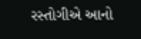રસ્તોગીએ આનો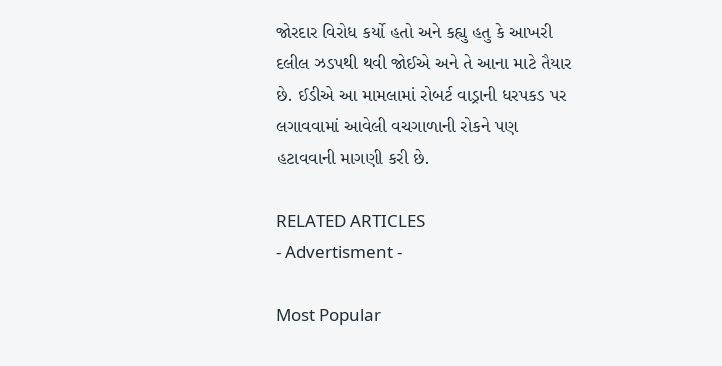જોરદાર વિરોધ કર્યો હતો અને કહ્યુ હતુ કે આખરી દલીલ ઝડપથી થવી જોઈએ અને તે આના માટે તૈયાર છે. ઈડીએ આ મામલામાં રોબર્ટ વાડ્રાની ધરપકડ પર લગાવવામાં આવેલી વચગાળાની રોકને પણ હટાવવાની માગણી કરી છે.

RELATED ARTICLES
- Advertisment -

Most Popular